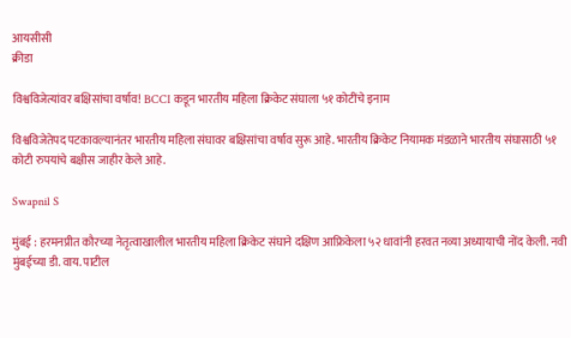आयसीसी
क्रीडा

विश्वविजेत्यांवर बक्षिसांचा वर्षाव! BCCI कडून भारतीय महिला क्रिकेट संघाला ५१ कोटींचे इनाम

विश्वविजेतेपद पटकावल्यानंतर भारतीय महिला संघावर बक्षिसांचा वर्षाव सुरू आहे. भारतीय क्रिकेट नियामक मंडळाने भारतीय संघासाठी ५१ कोटी रुपयांचे बक्षीस जाहीर केले आहे.

Swapnil S

मुंबई : हरमनप्रीत कौरच्या नेतृत्वाखालील भारतीय महिला क्रिकेट संघाने दक्षिण आफ्रिकेला ५२ धावांनी हरवत नव्या अध्यायाची नोंद केली. नवी मुंबईच्या डी. वाय. पाटील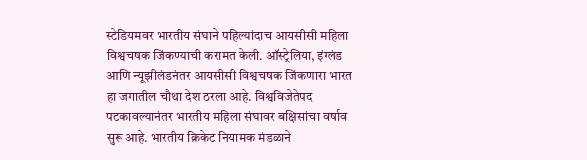स्टेडियमवर भारतीय संघाने पहिल्यांदाच आयसीसी महिला विश्वचषक जिंकण्याची करामत केली. ऑस्ट्रेलिया, इंग्लंड आणि न्यूझीलंडनंतर आयसीसी विश्वचषक जिंकणारा भारत हा जगातील चौथा देश ठरला आहे. विश्वविजेतेपद पटकावल्यानंतर भारतीय महिला संघावर बक्षिसांचा वर्षाव सुरू आहे. भारतीय क्रिकेट नियामक मंडळाने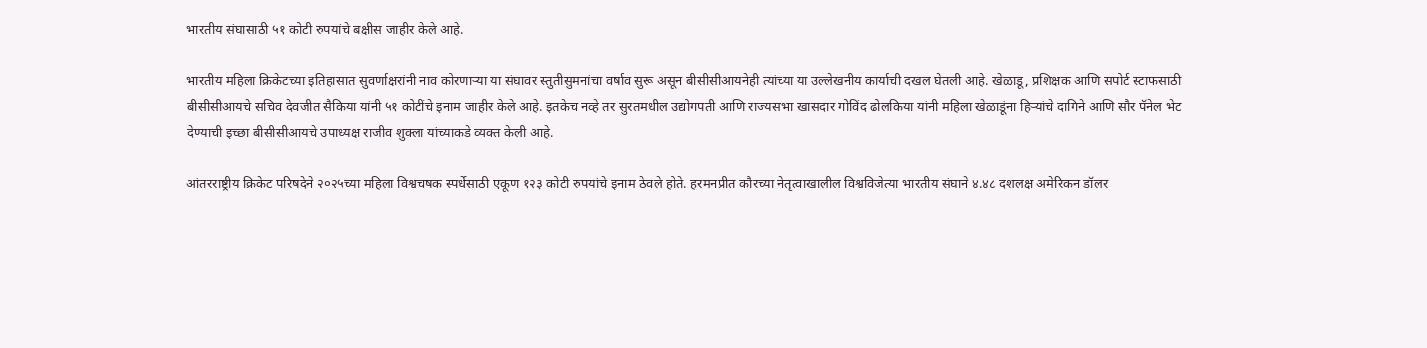भारतीय संघासाठी ५१ कोटी रुपयांचे बक्षीस जाहीर केले आहे.

भारतीय महिला क्रिकेटच्या इतिहासात सुवर्णाक्षरांनी नाव कोरणाऱ्या या संघावर स्तुतीसुमनांचा वर्षाव सुरू असून बीसीसीआयनेही त्यांच्या या उल्लेखनीय कार्याची दखल घेतली आहे. खेळाडू, प्रशिक्षक आणि सपोर्ट स्टाफसाठी बीसीसीआयचे सचिव देवजीत सैकिया यांनी ५१ कोटींचे इनाम जाहीर केले आहे. इतकेच नव्हे तर सुरतमधील उद्योगपती आणि राज्यसभा खासदार गोविंद ढोलकिया यांनी महिला खेळाडूंना हिऱ्यांचे दागिने आणि सौर पॅनेल भेट देण्याची इच्छा बीसीसीआयचे उपाध्यक्ष राजीव शुक्ला यांच्याकडे व्यक्त केली आहे.

आंतरराष्ट्रीय क्रिकेट परिषदेने २०२५च्या महिला विश्वचषक स्पर्धेसाठी एकूण १२३ कोटी रुपयांचे इनाम ठेवले होते. हरमनप्रीत कौरच्या नेतृत्वाखालील विश्वविजेत्या भारतीय संघाने ४.४८ दशलक्ष अमेरिकन डॉलर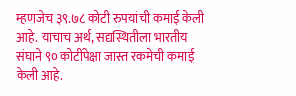म्हणजेच ३९.७८ कोटी रुपयांची कमाई केली आहे. याचाच अर्थ, सद्यस्थितीला भारतीय संघाने ९० कोटींपेक्षा जास्त रकमेची कमाई केली आहे.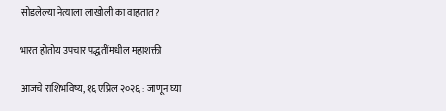सोडलेल्या नेत्याला लाखोली का वाहतात?

भारत होतोय उपचार पद्धतींमधील महाशक्ती

आजचे राशिभविष्य, १६ एप्रिल २०२६ : जाणून घ्या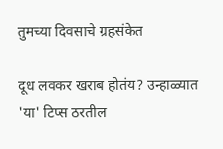तुमच्या दिवसाचे ग्रहसंकेत

दूध लवकर खराब होतंय? उन्हाळ्यात 'या' टिप्स ठरतील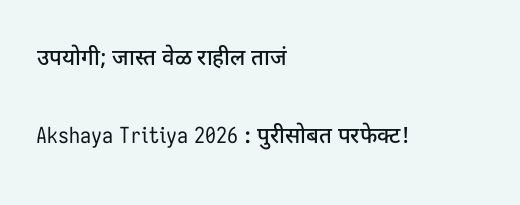उपयोगी; जास्त वेळ राहील ताजं

Akshaya Tritiya 2026 : पुरीसोबत परफेक्ट!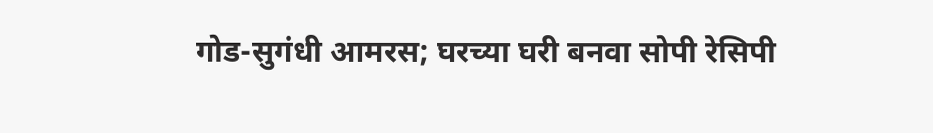गोड-सुगंधी आमरस; घरच्या घरी बनवा सोपी रेसिपी